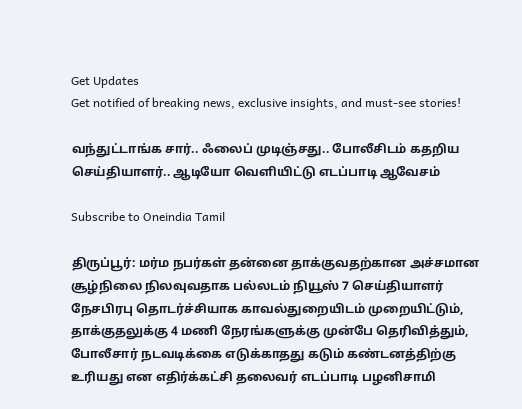Get Updates
Get notified of breaking news, exclusive insights, and must-see stories!

வந்துட்டாங்க சார்.. ஃலைப் முடிஞ்சது.. போலீசிடம் கதறிய செய்தியாளர்.. ஆடியோ வெளியிட்டு எடப்பாடி ஆவேசம்

Subscribe to Oneindia Tamil

திருப்பூர்: மர்ம நபர்கள் தன்னை தாக்குவதற்கான அச்சமான சூழ்நிலை நிலவுவதாக பல்லடம் நியூஸ் 7 செய்தியாளர் நேசபிரபு தொடர்ச்சியாக காவல்துறையிடம் முறையிட்டும், தாக்குதலுக்கு 4 மணி நேரங்களுக்கு முன்பே தெரிவித்தும், போலீசார் நடவடிக்கை எடுக்காதது கடும் கண்டனத்திற்கு உரியது என எதிர்க்கட்சி தலைவர் எடப்பாடி பழனிசாமி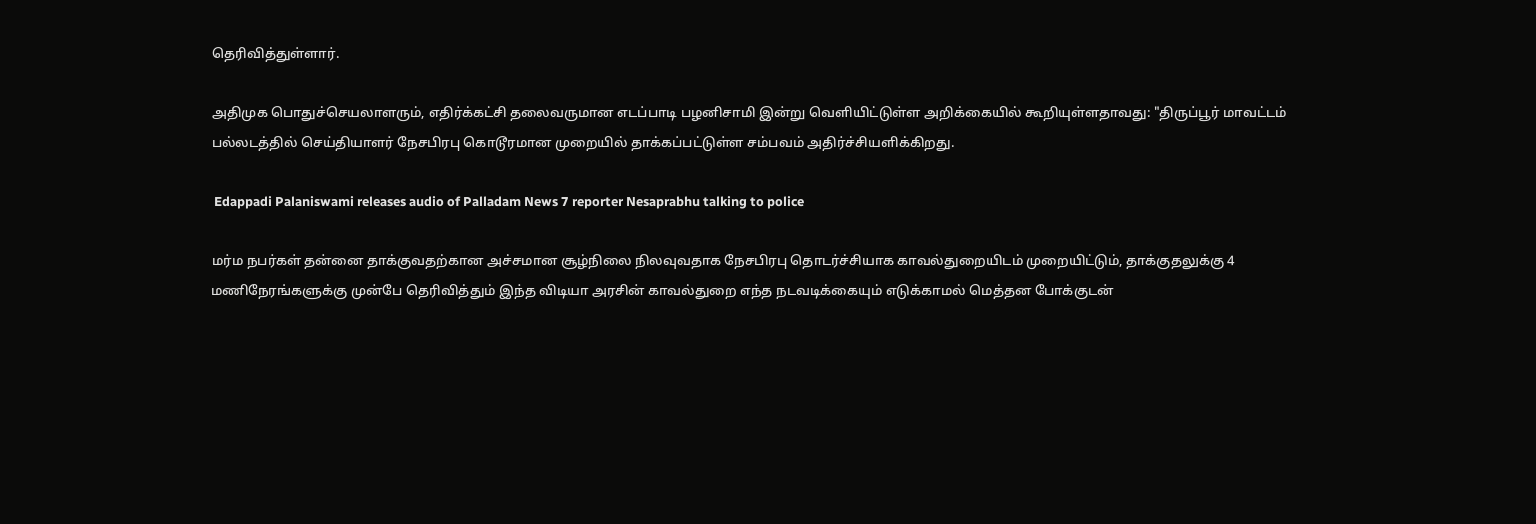தெரிவித்துள்ளார்.

அதிமுக பொதுச்செயலாளரும், எதிர்க்கட்சி தலைவருமான எடப்பாடி பழனிசாமி இன்று வெளியிட்டுள்ள அறிக்கையில் கூறியுள்ளதாவது: "திருப்பூர் மாவட்டம் பல்லடத்தில் செய்தியாளர் நேசபிரபு கொடூரமான முறையில் தாக்கப்பட்டுள்ள சம்பவம் அதிர்ச்சியளிக்கிறது.

 Edappadi Palaniswami releases audio of Palladam News 7 reporter Nesaprabhu talking to police

மர்ம நபர்கள் தன்னை தாக்குவதற்கான அச்சமான சூழ்நிலை நிலவுவதாக நேசபிரபு தொடர்ச்சியாக காவல்துறையிடம் முறையிட்டும், தாக்குதலுக்கு 4 மணிநேரங்களுக்கு முன்பே தெரிவித்தும் இந்த விடியா அரசின் காவல்துறை எந்த நடவடிக்கையும் எடுக்காமல் மெத்தன போக்குடன்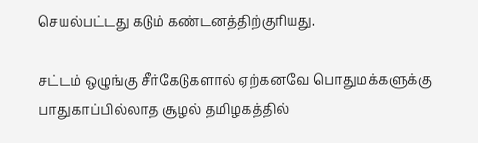செயல்பட்டது கடும் கண்டனத்திற்குரியது.

சட்டம் ஒழுங்கு சீர்கேடுகளால் ஏற்கனவே பொதுமக்களுக்கு பாதுகாப்பில்லாத சூழல் தமிழகத்தில்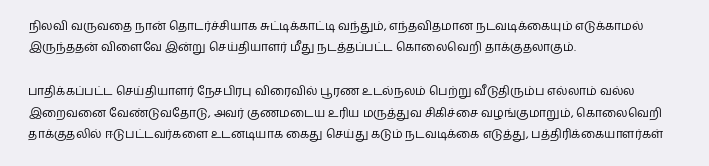நிலவி வருவதை நான் தொடர்ச்சியாக சுட்டிக்காட்டி வந்தும், எந்தவிதமான நடவடிக்கையும் எடுக்காமல் இருந்ததன் விளைவே இன்று செய்தியாளர் மீது நடத்தப்பட்ட கொலைவெறி தாக்குதலாகும்.

பாதிக்கப்பட்ட செய்தியாளர் நேசபிரபு விரைவில் பூரண உடல்நலம் பெற்று வீடுதிரும்ப எல்லாம் வல்ல இறைவனை வேண்டுவதோடு, அவர் குணமடைய உரிய மருத்துவ சிகிச்சை வழங்குமாறும், கொலைவெறி தாக்குதலில் ஈடுபட்டவர்களை உடனடியாக கைது செய்து கடும் நடவடிக்கை எடுத்து, பத்திரிக்கையாளர்கள்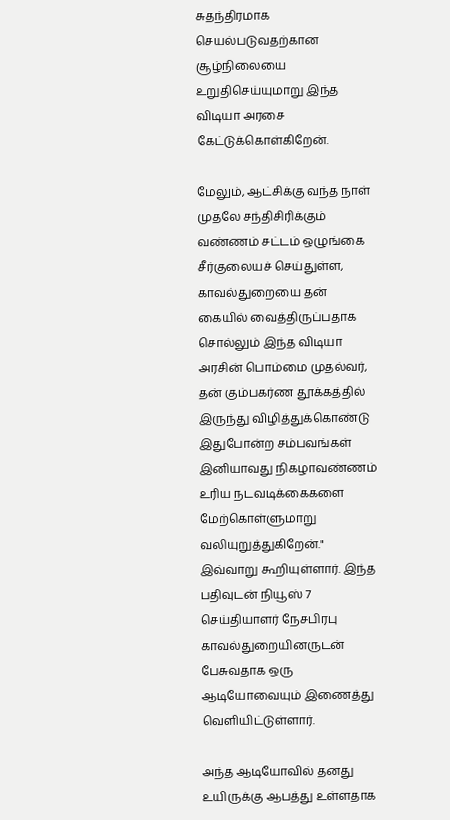சுதந்திரமாக செயல்படுவதற்கான சூழ்நிலையை உறுதிசெய்யுமாறு இந்த விடியா அரசை கேட்டுக்கொள்கிறேன்.

மேலும், ஆட்சிக்கு வந்த நாள் முதலே சந்திசிரிக்கும் வண்ணம் சட்டம் ஒழுங்கை சீர்குலையச் செய்துள்ள, காவல்துறையை தன் கையில் வைத்திருப்பதாக சொல்லும் இந்த விடியா அரசின் பொம்மை முதல்வர், தன் கும்பகர்ண தூக்கத்தில் இருந்து விழித்துக்கொண்டு இதுபோன்ற சம்பவங்கள் இனியாவது நிகழாவண்ணம் உரிய நடவடிக்கைகளை மேற்கொள்ளுமாறு வலியுறுத்துகிறேன்." இவ்வாறு கூறியுள்ளார். இந்த பதிவுடன் நியூஸ் 7 செய்தியாளர் நேசபிரபு காவல்துறையினருடன் பேசுவதாக ஒரு ஆடியோவையும் இணைத்து வெளியிட்டுள்ளார்.

அந்த ஆடியோவில் தனது உயிருக்கு ஆபத்து உள்ளதாக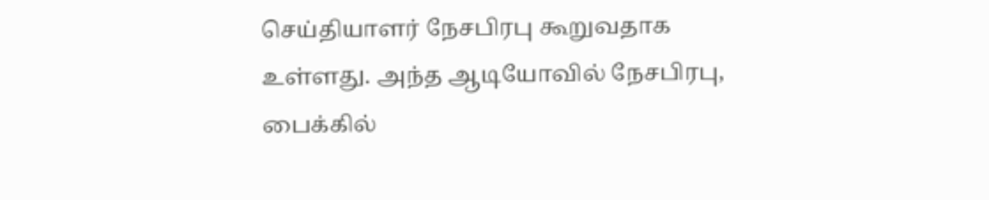செய்தியாளர் நேசபிரபு கூறுவதாக உள்ளது. அந்த ஆடியோவில் நேசபிரபு, பைக்கில்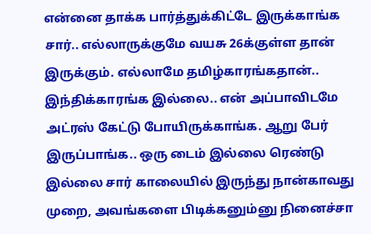என்னை தாக்க பார்த்துக்கிட்டே இருக்காங்க சார்.. எல்லாருக்குமே வயசு 26க்குள்ள தான் இருக்கும். எல்லாமே தமிழ்காரங்கதான்.. இந்திக்காரங்க இல்லை.. என் அப்பாவிடமே அட்ரஸ் கேட்டு போயிருக்காங்க. ஆறு பேர் இருப்பாங்க.. ஒரு டைம் இல்லை ரெண்டு இல்லை சார் காலையில் இருந்து நான்காவது முறை, அவங்களை பிடிக்கனும்னு நினைச்சா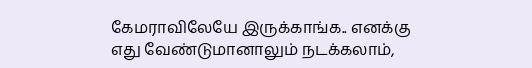கேமராவிலேயே இருக்காங்க.. எனக்கு எது வேண்டுமானாலும் நடக்கலாம்,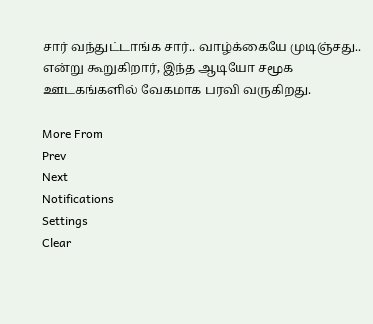சார் வந்துட்டாங்க சார்.. வாழ்க்கையே முடிஞ்சது.. என்று கூறுகிறார், இந்த ஆடியோ சமூக ஊடகங்களில் வேகமாக பரவி வருகிறது.

More From
Prev
Next
Notifications
Settings
Clear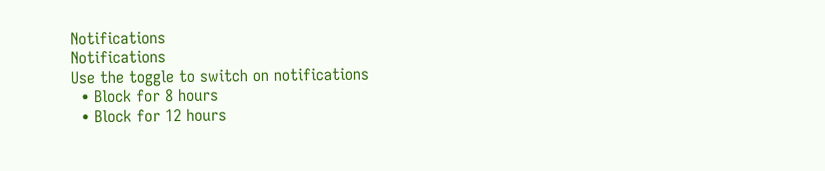Notifications
Notifications
Use the toggle to switch on notifications
  • Block for 8 hours
  • Block for 12 hours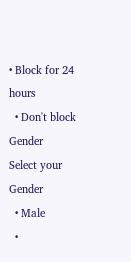• Block for 24 hours
  • Don't block
Gender
Select your Gender
  • Male
  •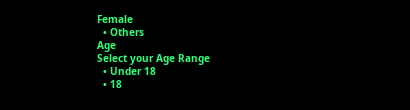Female
  • Others
Age
Select your Age Range
  • Under 18
  • 18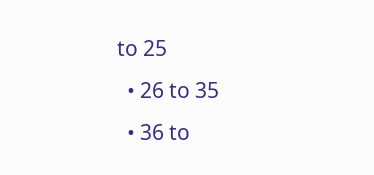to 25
  • 26 to 35
  • 36 to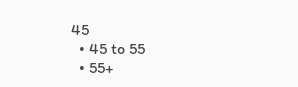45
  • 45 to 55
  • 55+